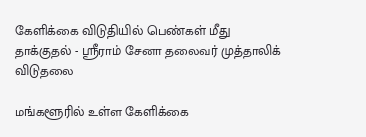கேளிக்கை விடுதியில் பெண்கள் மீது தாக்குதல் - ஸ்ரீராம் சேனா தலைவர் முத்தாலிக் விடுதலை

மங்களூரில் உள்ள கேளிக்கை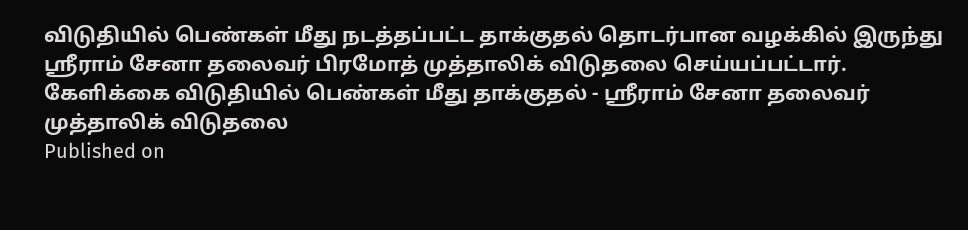விடுதியில் பெண்கள் மீது நடத்தப்பட்ட தாக்குதல் தொடர்பான வழக்கில் இருந்து ஸ்ரீராம் சேனா தலைவர் பிரமோத் முத்தாலிக் விடுதலை செய்யப்பட்டார்.
கேளிக்கை விடுதியில் பெண்கள் மீது தாக்குதல் - ஸ்ரீராம் சேனா தலைவர் முத்தாலிக் விடுதலை
Published on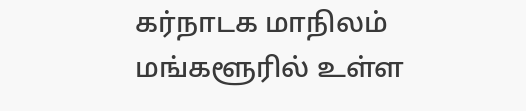கர்நாடக மாநிலம் மங்களூரில் உள்ள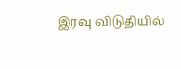இரவு விடுதியில்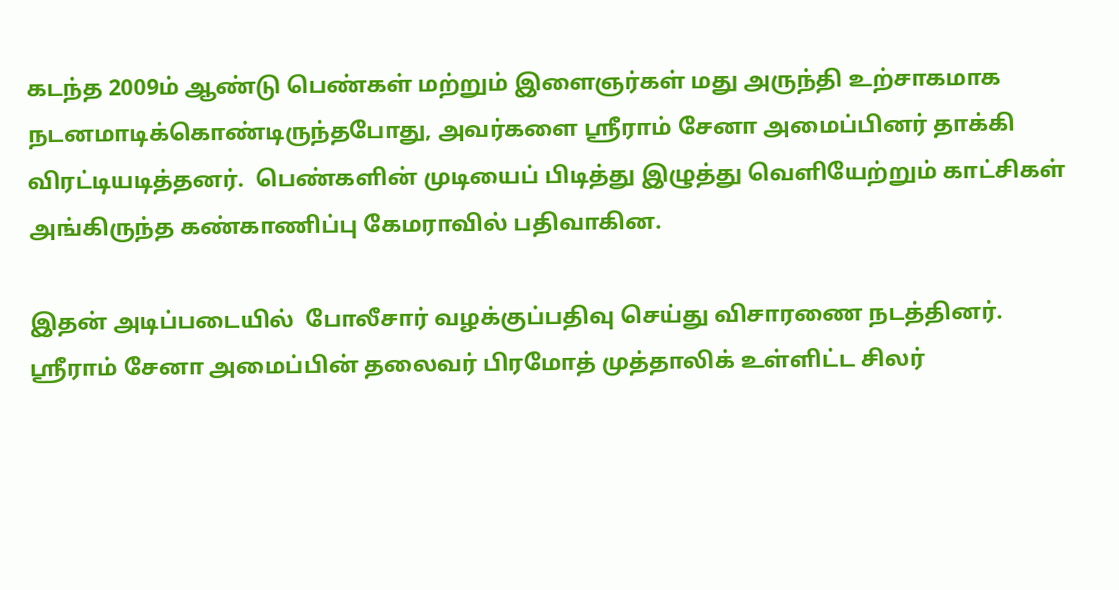கடந்த 2009ம் ஆண்டு பெண்கள் மற்றும் இளைஞர்கள் மது அருந்தி உற்சாகமாக நடனமாடிக்கொண்டிருந்தபோது, அவர்களை ஸ்ரீராம் சேனா அமைப்பினர் தாக்கி விரட்டியடித்தனர்.  பெண்களின் முடியைப் பிடித்து இழுத்து வெளியேற்றும் காட்சிகள் அங்கிருந்த கண்காணிப்பு கேமராவில் பதிவாகின.

இதன் அடிப்படையில்  போலீசார் வழக்குப்பதிவு செய்து விசாரணை நடத்தினர். ஸ்ரீராம் சேனா அமைப்பின் தலைவர் பிரமோத் முத்தாலிக் உள்ளிட்ட சிலர்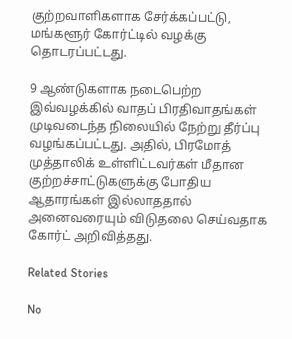குற்றவாளிகளாக சேர்க்கப்பட்டு, மங்களூர் கோர்ட்டில் வழக்கு தொடரப்பட்டது.

9 ஆண்டுகளாக நடைபெற்ற இவ்வழக்கில் வாதப் பிரதிவாதங்கள் முடிவடைந்த நிலையில் நேற்று தீர்ப்பு வழங்கப்பட்டது. அதில், பிரமோத் முத்தாலிக் உள்ளிட்டவர்கள் மீதான குற்றச்சாட்டுகளுக்கு போதிய ஆதாரங்கள் இல்லாததால் அனைவரையும் விடுதலை செய்வதாக கோர்ட் அறிவித்தது.

Related Stories

No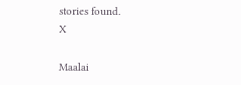stories found.
X

Maalai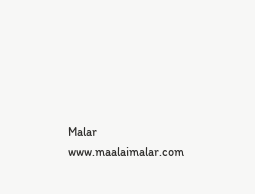Malar
www.maalaimalar.com